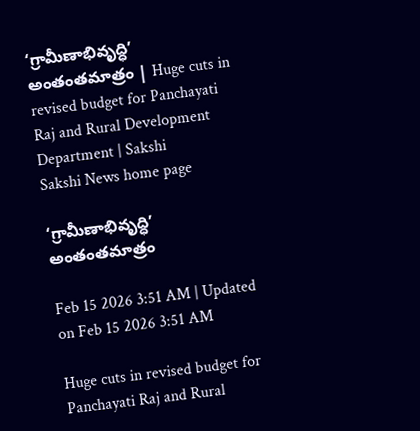‘గ్రామీణాభివృద్ధి’ అంతంతమాత్రం | Huge cuts in revised budget for Panchayati Raj and Rural Development Department | Sakshi
Sakshi News home page

‘గ్రామీణాభివృద్ధి’ అంతంతమాత్రం

Feb 15 2026 3:51 AM | Updated on Feb 15 2026 3:51 AM

Huge cuts in revised budget for Panchayati Raj and Rural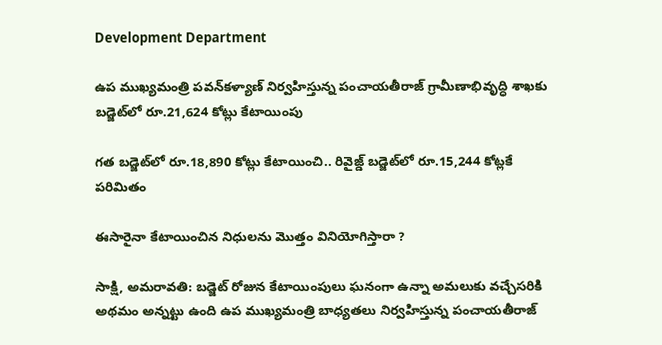Development Department

ఉప ముఖ్యమంత్రి పవన్‌కళ్యాణ్‌ నిర్వహిస్తున్న పంచాయతీరాజ్‌ గ్రామీణాభివృద్ధి శాఖకు బడ్జెట్‌లో రూ.21,624 కోట్లు కేటాయింపు

గత బడ్జెట్‌లో రూ.18,890 కోట్లు కేటాయించి.. రివైజ్డ్‌ బడ్జెట్‌లో రూ.15,244 కోట్లకే పరిమితం

ఈసారైనా కేటాయించిన నిధులను మొత్తం వినియోగిస్తారా ?

సాక్షి, అమరావతి: బడ్జెట్‌ రోజున కేటాయింపులు ఘనంగా ఉన్నా అమలుకు వచ్చేసరికి అథమం అన్నట్టు ఉంది ఉప ముఖ్యమంత్రి బాధ్యతలు నిర్వహిస్తున్న పంచాయతీరాజ్‌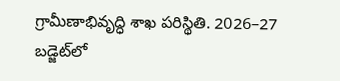గ్రామీణాభివృద్ధి శాఖ పరిస్థితి. 2026–27 బడ్జెట్‌లో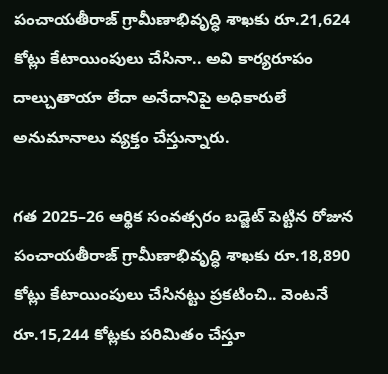పంచాయతీరాజ్‌ గ్రామీణాభివృద్ధి శాఖకు రూ.21,624 కోట్లు కేటాయింపులు చేసినా.. అవి కార్యరూపం దాల్చుతాయా లేదా అనేదానిపై అధికారులే అనుమానాలు వ్యక్తం చేస్తున్నారు.

గత 2025–26 ఆర్థిక సంవత్సరం బడ్జెట్‌ పెట్టిన రోజున పంచాయతీరాజ్‌ గ్రామీణాభివృద్ధి శాఖకు రూ.18,890 కోట్లు కేటాయింపులు చేసినట్టు ప్రకటించి.. వెంటనే రూ.15,244 కోట్లకు పరిమితం చేస్తూ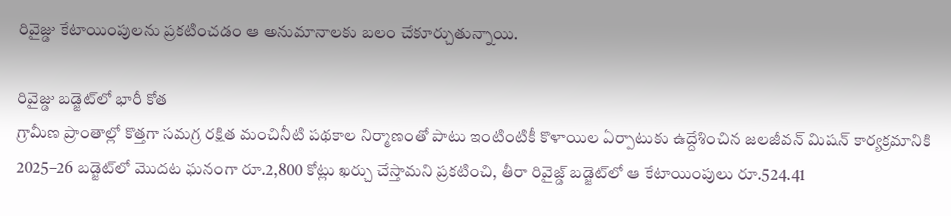రివైజ్డు కేటాయింపులను ప్రకటించడం ఆ అనుమానాలకు బలం చేకూర్చుతున్నాయి.

రివైజ్డు బడ్జెట్‌లో భారీ కోత
గ్రామీణ ప్రాంతాల్లో కొత్తగా సమగ్ర రక్షిత మంచినీటి పథకాల నిర్మాణంతో పాటు ఇంటింటికీ కొళాయిల ఏర్పాటుకు ఉద్దేశించిన జలజీవన్‌ మిషన్‌ కార్యక్రమానికి 2025–26 బడ్జెట్‌లో మొదట ఘనంగా రూ.2,800 కోట్లు ఖర్చు చేస్తామని ప్రకటించి, తీరా రివైజ్డ్‌ బడ్జెట్‌లో ఆ కేటాయింపులు రూ.524.41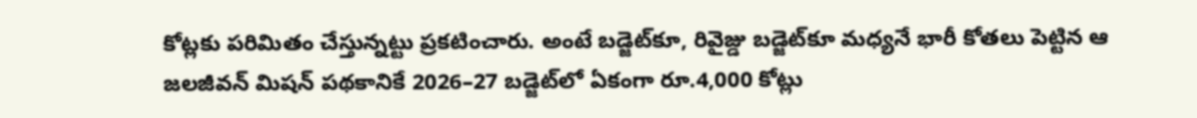కోట్లకు పరిమితం చేస్తున్నట్టు ప్రకటించారు. అంటే బడ్జెట్‌కూ, రివైజ్డు బడ్జెట్‌కూ మధ్యనే భారీ కోతలు పెట్టిన ఆ జలజీవన్‌ మిషన్‌ పథకానికే 2026–27 బడ్జెట్‌లో ఏకంగా రూ.4,000 కోట్లు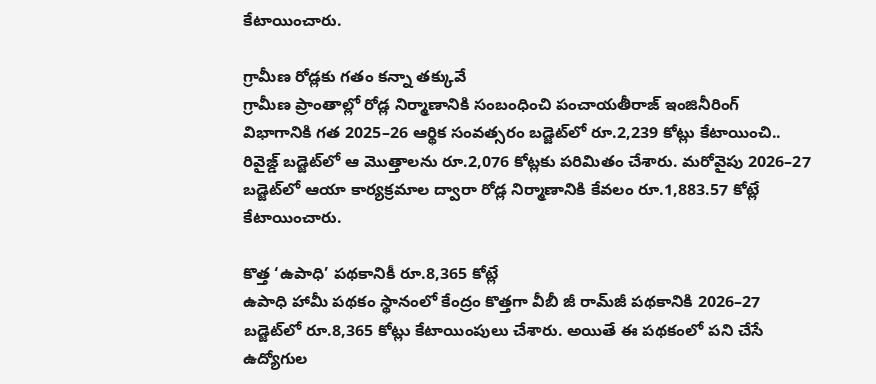కేటాయించారు.

గ్రామీణ రోడ్లకు గతం కన్నా తక్కువే
గ్రామీణ ప్రాంతాల్లో రోడ్ల నిర్మాణానికి సంబంధించి పంచాయతీరాజ్‌ ఇంజినీరింగ్‌ విభాగానికి గత 2025–26 ఆర్థిక సంవత్సరం బడ్జెట్‌లో రూ.2,239 కోట్లు కేటాయించి.. రివైజ్డ్‌ బడ్జెట్‌లో ఆ మొత్తాలను రూ.2,076 కోట్లకు పరిమితం చేశారు. మరోవైపు 2026–27 బడ్జెట్‌లో ఆయా కార్యక్రమాల ద్వారా రోడ్ల నిర్మాణానికి కేవలం రూ.1,883.57 కోట్లే కేటాయించారు.

కొత్త ‘ఉపాధి’ పథకానికీ రూ.8,365 కోట్లే
ఉపాధి హామీ పథకం స్థానంలో కేంద్రం కొత్తగా వీబీ జీ రామ్‌జీ పథకానికి 2026–27 బడ్జెట్‌లో రూ.8,365 కోట్లు కేటాయింపులు చేశారు. అయితే ఈ పథకంలో పని చేసే ఉద్యోగుల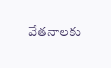వేతనాలకు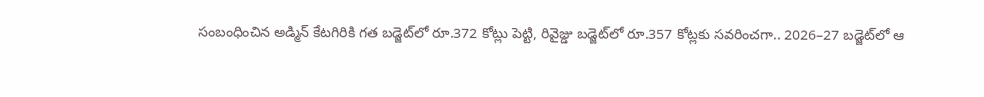సంబంధించిన అడ్మిన్‌ కేటగిరికి గత బడ్జెట్‌లో రూ.372 కోట్లు పెట్టి, రివైజ్డు బడ్జెట్‌లో రూ.357 కోట్లకు సవరించగా.. 2026–27 బడ్జెట్‌లో ఆ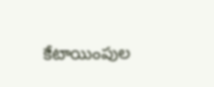కేటాయింపుల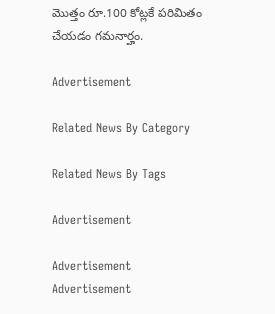మొత్తం రూ.100 కోట్లకే పరిమితం చేయడం గమనార్హం.

Advertisement

Related News By Category

Related News By Tags

Advertisement

Advertisement
Advertisement